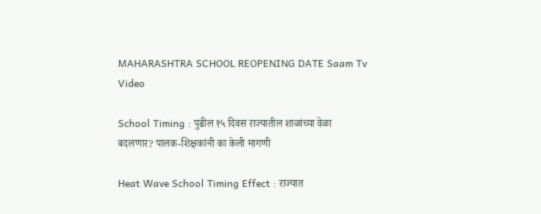MAHARASHTRA SCHOOL REOPENING DATE Saam Tv
Video

School Timing : पुढील १५ दिवस राज्यातील शाळांच्या वेळा बदलणार? पालक-शिक्षकांनी का केली मागणी

Heat Wave School Timing Effect : राज्यात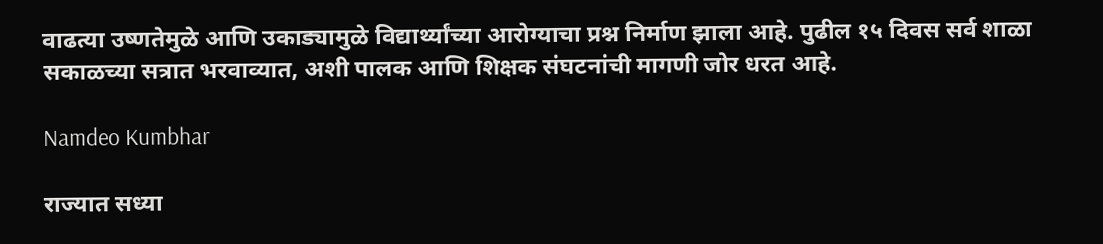वाढत्या उष्णतेमुळे आणि उकाड्यामुळे विद्यार्थ्यांच्या आरोग्याचा प्रश्न निर्माण झाला आहे. पुढील १५ दिवस सर्व शाळा सकाळच्या सत्रात भरवाव्यात, अशी पालक आणि शिक्षक संघटनांची मागणी जोर धरत आहे.

Namdeo Kumbhar

राज्यात सध्या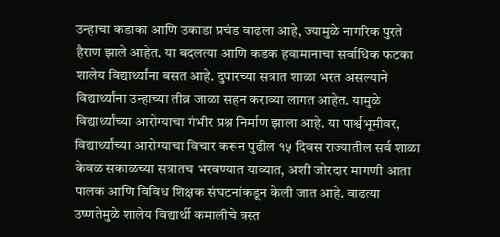उन्हाचा कडाका आणि उकाडा प्रचंड वाढला आहे, ज्यामुळे नागरिक पुरते हैराण झाले आहेत. या बदलत्या आणि कडक हवामानाचा सर्वाधिक फटका शालेय विद्यार्थ्यांना बसत आहे. दुपारच्या सत्रात शाळा भरत असल्याने विद्यार्थ्यांना उन्हाच्या तीव्र जाळा सहन कराव्या लागत आहेत. यामुळे विद्यार्थ्यांच्या आरोग्याचा गंभीर प्रश्न निर्माण झाला आहे. या पार्श्वभूमीवर, विद्यार्थ्यांच्या आरोग्याचा विचार करून पुढील १५ दिवस राज्यातील सर्व शाळा केवळ सकाळच्या सत्रातच भरवण्यात याव्यात, अशी जोरदार मागणी आता पालक आणि विविध शिक्षक संघटनांकडून केली जात आहे. वाढत्या उष्णतेमुळे शालेय विद्यार्थी कमालीचे त्रस्त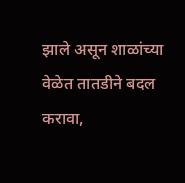झाले असून शाळांच्या वेळेत तातडीने बदल करावा,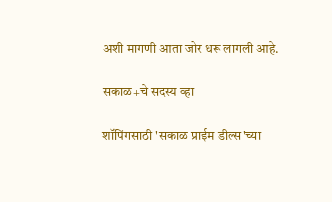अशी मागणी आता जोर धरू लागली आहे.

सकाळ+चे सदस्य व्हा

शॉपिंगसाठी 'सकाळ प्राईम डील्स'च्या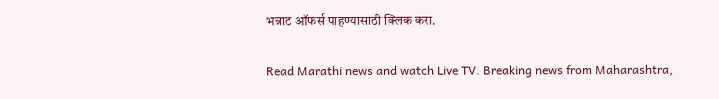भन्नाट ऑफर्स पाहण्यासाठी क्लिक करा.

Read Marathi news and watch Live TV. Breaking news from Maharashtra,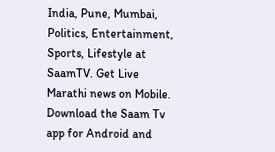India, Pune, Mumbai, Politics, Entertainment, Sports, Lifestyle at SaamTV. Get Live Marathi news on Mobile. Download the Saam Tv app for Android and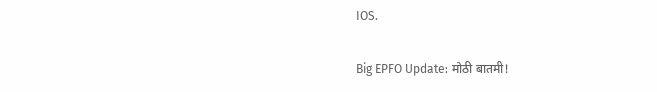IOS.

Big EPFO Update: मोठी बातमी!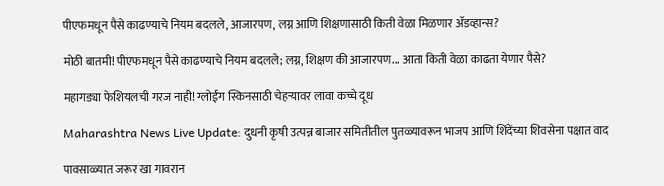पीएफमधून पैसे काढण्याचे नियम बदलले, आजारपण, लग्न आणि शिक्षणासाठी किती वेळा मिळणार ॲडव्हान्स?

मोठी बातमी! पीएफमधून पैसे काढण्याचे नियम बदलले; लग्न, शिक्षण की आजारपण... आता किती वेळा काढता येणार पैसे?

महागड्या फेशियलची गरज नाही! ग्लोईंग स्किनसाठी चेहऱ्यावर लावा कच्चे दूध

Maharashtra News Live Update: दुधनी कृषी उत्पन्न बाजार समितीतील पुतळ्यावरून भाजप आणि शिंदेंच्या शिवसेना पक्षात वाद

पावसाळ्यात जरूर खा गावरान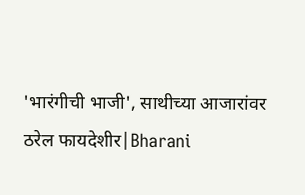'भारंगीची भाजी', साथीच्या आजारांवर ठरेल फायदेशीर|Bharani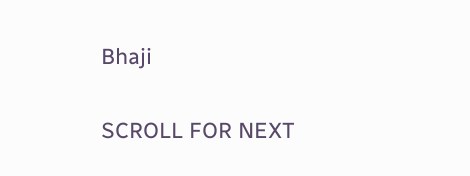Bhaji

SCROLL FOR NEXT